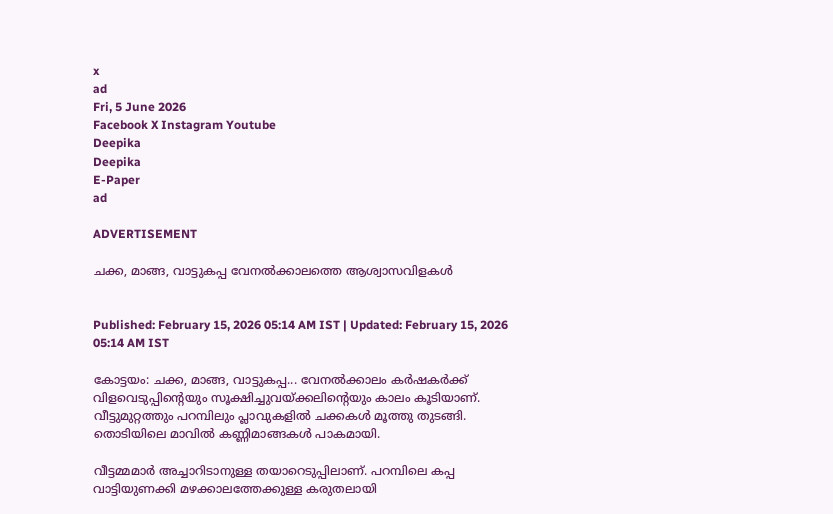x
ad
Fri, 5 June 2026
Facebook X Instagram Youtube
Deepika
Deepika
E-Paper
ad

ADVERTISEMENT

ചക്ക, മാങ്ങ, വാട്ടുകപ്പ വേനല്‍ക്കാലത്തെ ആശ്വാസവിളകൾ


Published: February 15, 2026 05:14 AM IST | Updated: February 15, 2026 05:14 AM IST

കോട്ടയം: ചക്ക, മാങ്ങ, വാട്ടുകപ്പ... വേനല്‍ക്കാലം കര്‍ഷകര്‍ക്ക് വിളവെടുപ്പിന്‍റെയും സൂക്ഷിച്ചുവയ്ക്കലിന്‍റെയും കാലം കൂടിയാണ്. വീട്ടുമുറ്റത്തും പറമ്പിലും പ്ലാവുകളില്‍ ചക്കകള്‍ മൂത്തു തുടങ്ങി. തൊടിയിലെ മാവില്‍ കണ്ണിമാങ്ങകള്‍ പാകമായി.

വീട്ടമ്മമാര്‍ അച്ചാറിടാനുള്ള തയാറെടുപ്പിലാണ്. പറമ്പിലെ കപ്പ വാട്ടിയുണക്കി മഴക്കാലത്തേക്കുള്ള കരുതലായി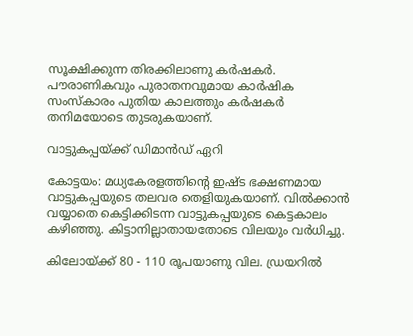സൂക്ഷിക്കുന്ന തിരക്കിലാണു കര്‍ഷകര്‍. പൗരാണികവും പുരാതനവുമായ കാര്‍ഷിക സംസ്‌കാരം പുതിയ കാലത്തും കര്‍ഷകര്‍ തനിമയോടെ തുടരുകയാണ്.

വാട്ടുകപ്പയ്ക്ക് ഡിമാൻഡ് ഏറി

കോട്ടയം: മധ്യകേരളത്തിന്‍റെ ഇഷ്ട ഭക്ഷണമായ വാട്ടുകപ്പയുടെ തലവര തെളിയുകയാണ്. വില്‍ക്കാന്‍ വയ്യാതെ കെട്ടിക്കിടന്ന വാട്ടുകപ്പയുടെ കെട്ടകാലം കഴിഞ്ഞു. കിട്ടാനില്ലാതായതോടെ വിലയും വര്‍ധിച്ചു.

കിലോയ്ക്ക് 80 - 110 രൂപയാണു വില. ഡ്രയറില്‍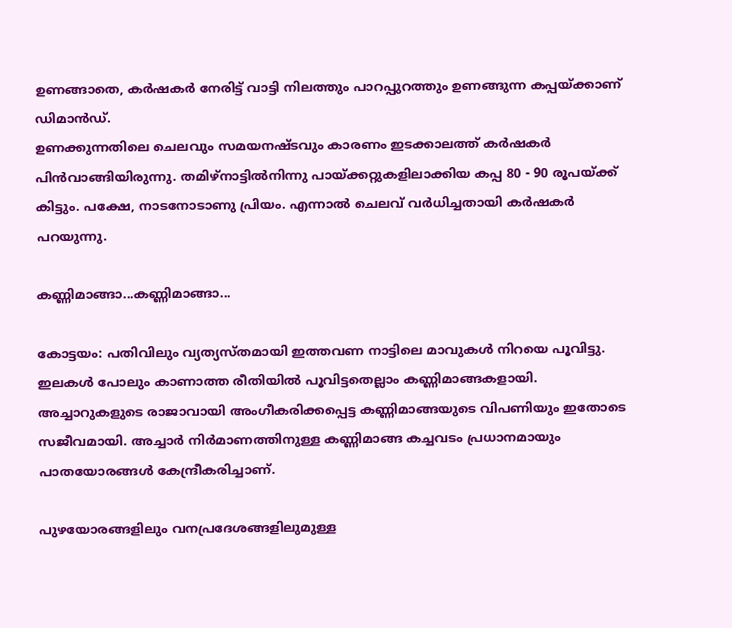ഉണങ്ങാതെ, കര്‍ഷകര്‍ നേരിട്ട് വാട്ടി നിലത്തും പാറപ്പുറത്തും ഉണങ്ങുന്ന കപ്പയ്ക്കാണ് ഡിമാന്‍ഡ്.
ഉണക്കുന്നതിലെ ചെലവും സമയനഷ്ടവും കാരണം ഇടക്കാലത്ത് കര്‍ഷകര്‍ പിന്‍വാങ്ങിയിരുന്നു. തമിഴ്‌നാട്ടില്‍നിന്നു പായ്ക്കറ്റുകളിലാക്കിയ കപ്പ 80 - 90 രൂപയ്ക്ക് കിട്ടും. പക്ഷേ, നാടനോടാണു പ്രിയം. എന്നാല്‍ ചെലവ് വര്‍ധിച്ചതായി കര്‍ഷകര്‍ പറയുന്നു.

കണ്ണിമാങ്ങാ...കണ്ണിമാങ്ങാ...

കോട്ടയം: പതിവിലും വ്യത്യസ്തമായി ഇത്തവണ നാട്ടിലെ മാവുകള്‍ നിറയെ പൂവിട്ടു. ഇലകള്‍ പോലും കാണാത്ത രീതിയില്‍ പൂവിട്ടതെല്ലാം കണ്ണിമാങ്ങകളായി. അച്ചാറുകളുടെ രാജാവായി അംഗീകരിക്കപ്പെട്ട കണ്ണിമാങ്ങയുടെ വിപണിയും ഇതോടെ സജീവമായി. അച്ചാര്‍ നിര്‍മാണത്തിനുള്ള കണ്ണിമാങ്ങ കച്ചവടം പ്രധാനമായും പാതയോരങ്ങള്‍ കേന്ദ്രീകരിച്ചാണ്.

പുഴയോരങ്ങളിലും വനപ്രദേശങ്ങളിലുമുള്ള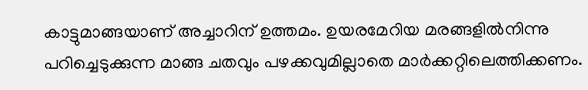കാട്ടുമാങ്ങയാണ് അച്ചാറിന് ഉത്തമം. ഉയരമേറിയ മരങ്ങളില്‍നിന്നു പറിച്ചെടുക്കുന്ന മാങ്ങ ചതവും പഴക്കവുമില്ലാതെ മാര്‍ക്കറ്റിലെത്തിക്കണം.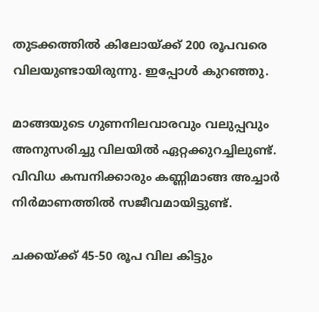തുടക്കത്തില്‍ കിലോയ്ക്ക് 200 രൂപവരെ വിലയുണ്ടായിരുന്നു. ഇപ്പോള്‍ കുറഞ്ഞു.

മാങ്ങയുടെ ഗുണനിലവാരവും വലുപ്പവും അനുസരിച്ചു വിലയില്‍ ഏറ്റക്കുറച്ചിലുണ്ട്. വിവിധ കമ്പനിക്കാരും കണ്ണിമാങ്ങ അച്ചാര്‍ നിര്‍മാണത്തില്‍ സജീവമായിട്ടുണ്ട്.

ചക്കയ്ക്ക് 45-50 രൂപ വില കിട്ടും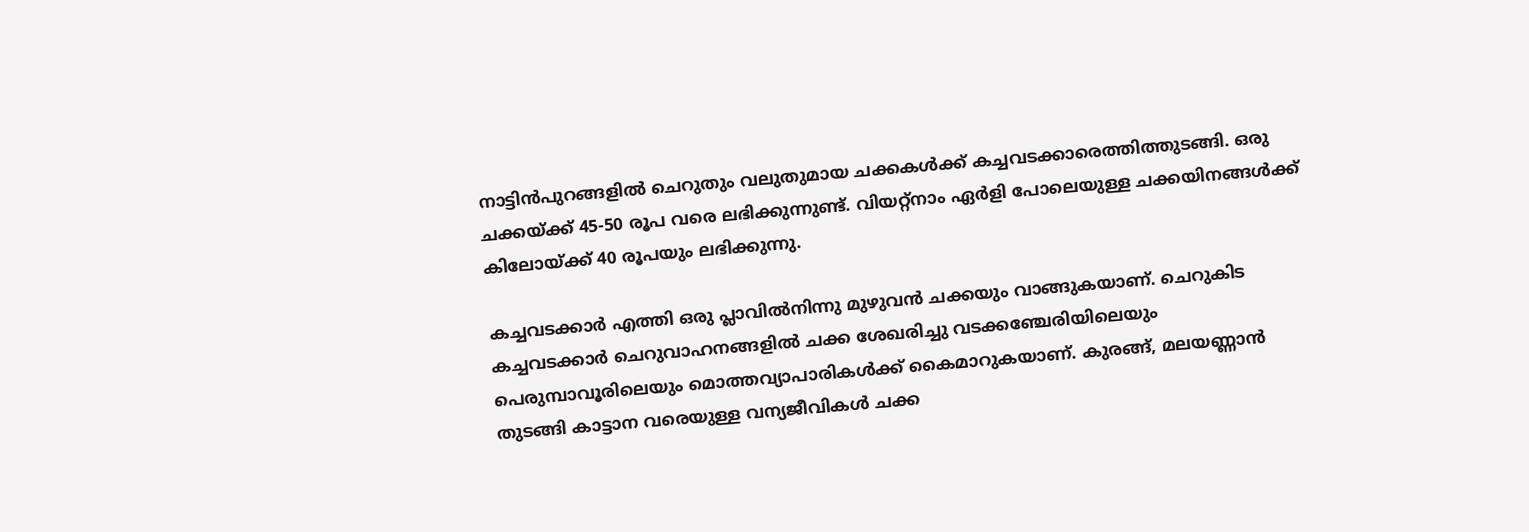നാട്ടിന്‍പുറങ്ങളില്‍ ചെറുതും വലുതുമായ ചക്കകള്‍ക്ക് കച്ചവടക്കാരെത്തിത്തുടങ്ങി. ഒരു ചക്കയ്ക്ക് 45-50 രൂപ വരെ ലഭിക്കുന്നുണ്ട്. വിയറ്റ്‌നാം ഏര്‍ളി പോലെയുള്ള ചക്കയിനങ്ങള്‍ക്ക് കിലോയ്ക്ക് 40 രൂപയും ലഭിക്കുന്നു.

കച്ചവടക്കാര്‍ എത്തി ഒരു പ്ലാവില്‍നിന്നു മുഴുവന്‍ ചക്കയും വാങ്ങുകയാണ്. ചെറുകിട കച്ചവടക്കാര്‍ ചെറുവാഹനങ്ങളില്‍ ചക്ക ശേഖരിച്ചു വടക്കഞ്ചേരിയിലെയും പെരുമ്പാവൂരിലെയും മൊത്തവ്യാപാരികള്‍ക്ക് കൈമാറുകയാണ്. കുരങ്ങ്, മലയണ്ണാന്‍ തുടങ്ങി കാട്ടാന വരെയുള്ള വന്യജീവികള്‍ ചക്ക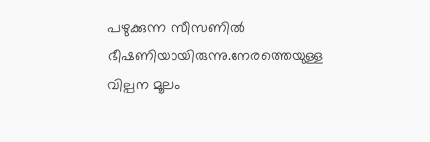പഴുക്കുന്ന സീസണില്‍ ഭീഷണിയായിരുന്നു.നേരത്തെയുള്ള വില്പന മൂലം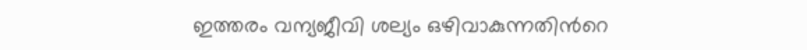ഇത്തരം വന്യജീവി ശല്യം ഒഴിവാകുന്നതിന്‍റെ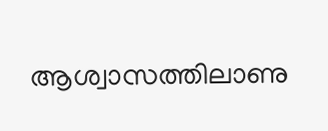ആശ്വാസത്തിലാണു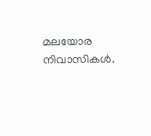മലയോര നിവാസികള്‍.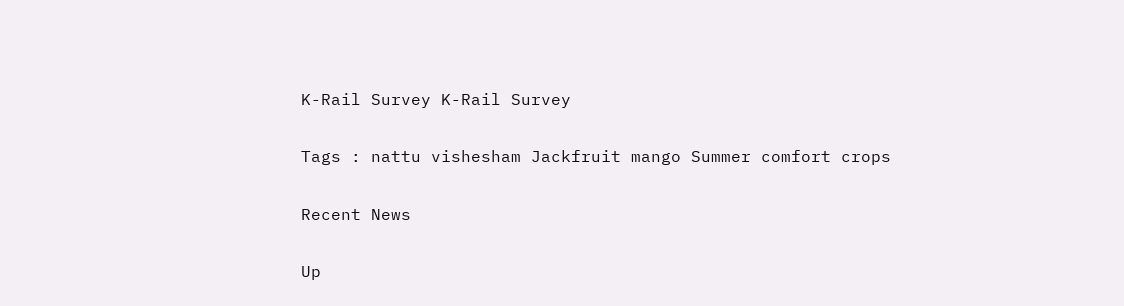K-Rail Survey K-Rail Survey

Tags : nattu vishesham Jackfruit mango Summer comfort crops

Recent News

Up